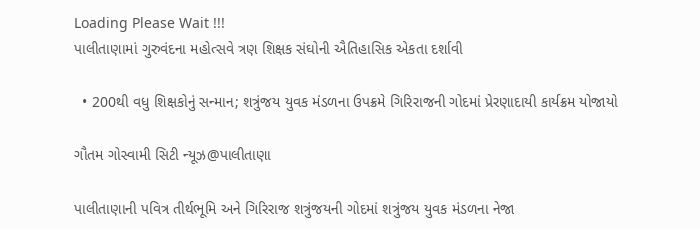Loading Please Wait !!!
પાલીતાણામાં ગુરુવંદના મહોત્સવે ત્રણ શિક્ષક સંઘોની ઐતિહાસિક એકતા દર્શાવી

  • 200થી વધુ શિક્ષકોનું સન્માન; શત્રુંજય યુવક મંડળના ઉપક્રમે ગિરિરાજની ગોદમાં પ્રેરણાદાયી કાર્યક્રમ યોજાયો

ગૌતમ ગોસ્વામી સિટી ન્યૂઝ@પાલીતાણા

પાલીતાણાની પવિત્ર તીર્થભૂમિ અને ગિરિરાજ શત્રુંજયની ગોદમાં શત્રુંજય યુવક મંડળના નેજા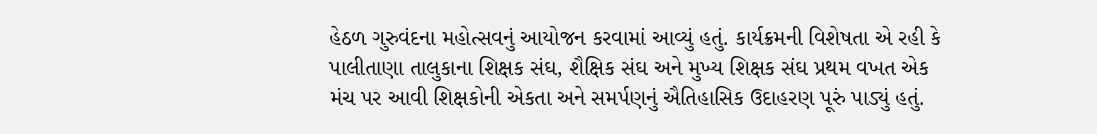હેઠળ ગુરુવંદના મહોત્સવનું આયોજન કરવામાં આવ્યું હતું. કાર્યક્રમની વિશેષતા એ રહી કે પાલીતાણા તાલુકાના શિક્ષક સંઘ, શૈક્ષિક સંઘ અને મુખ્ય શિક્ષક સંઘ પ્રથમ વખત એક મંચ પર આવી શિક્ષકોની એકતા અને સમર્પણનું ઐતિહાસિક ઉદાહરણ પૂરું પાડ્યું હતું.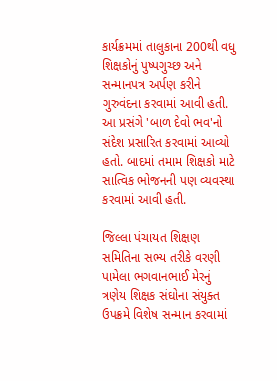કાર્યક્રમમાં તાલુકાના 200થી વધુ શિક્ષકોનું પુષ્પગુચ્છ અને સન્માનપત્ર અર્પણ કરીને ગુરુવંદના કરવામાં આવી હતી. આ પ્રસંગે 'બાળ દેવો ભવ'નો સંદેશ પ્રસારિત કરવામાં આવ્યો હતો. બાદમાં તમામ શિક્ષકો માટે સાત્વિક ભોજનની પણ વ્યવસ્થા કરવામાં આવી હતી.

જિલ્લા પંચાયત શિક્ષણ સમિતિના સભ્ય તરીકે વરણી પામેલા ભગવાનભાઈ મેરનું ત્રણેય શિક્ષક સંઘોના સંયુક્ત ઉપક્રમે વિશેષ સન્માન કરવામાં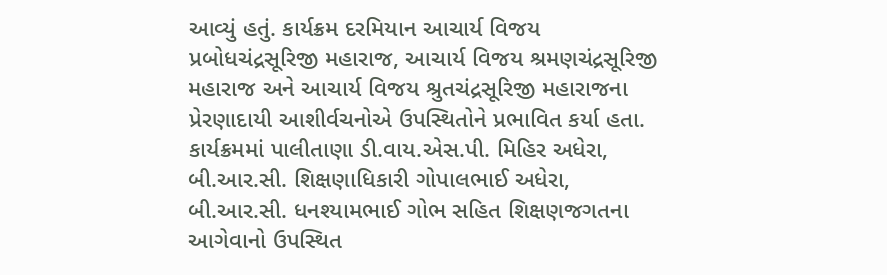આવ્યું હતું. કાર્યક્રમ દરમિયાન આચાર્ય વિજય પ્રબોધચંદ્રસૂરિજી મહારાજ, આચાર્ય વિજય શ્રમણચંદ્રસૂરિજી મહારાજ અને આચાર્ય વિજય શ્રુતચંદ્રસૂરિજી મહારાજના પ્રેરણાદાયી આશીર્વચનોએ ઉપસ્થિતોને પ્રભાવિત કર્યા હતા. કાર્યક્રમમાં પાલીતાણા ડી.વાય.એસ.પી. મિહિર અધેરા, બી.આર.સી. શિક્ષણાધિકારી ગોપાલભાઈ અધેરા, બી.આર.સી. ધનશ્યામભાઈ ગોભ સહિત શિક્ષણજગતના આગેવાનો ઉપસ્થિત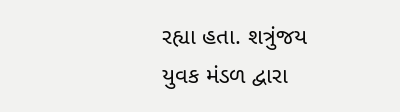રહ્યા હતા. શત્રુંજય યુવક મંડળ દ્વારા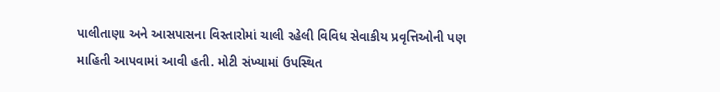પાલીતાણા અને આસપાસના વિસ્તારોમાં ચાલી રહેલી વિવિધ સેવાકીય પ્રવૃત્તિઓની પણ માહિતી આપવામાં આવી હતી. મોટી સંખ્યામાં ઉપસ્થિત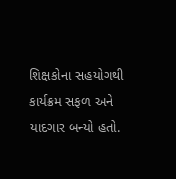શિક્ષકોના સહયોગથી કાર્યક્રમ સફળ અને યાદગાર બન્યો હતો.